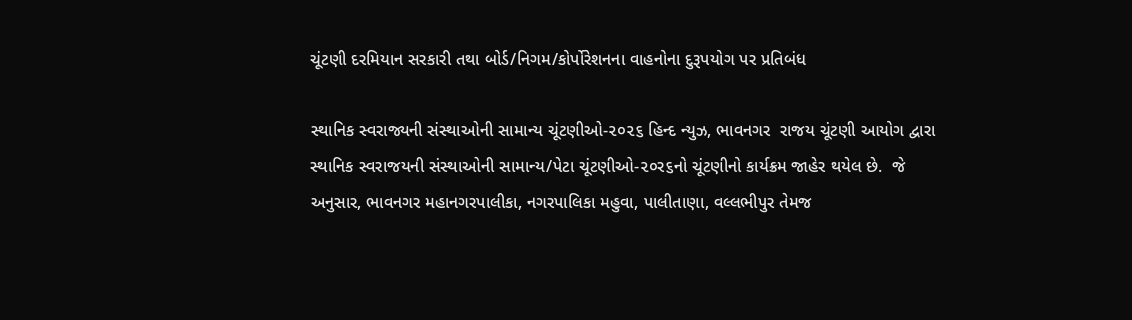ચૂંટણી દરમિયાન સરકારી તથા બોર્ડ/નિગમ/કોર્પોરેશનના વાહનોના દુરૂપયોગ પર પ્રતિબંધ

સ્થાનિક સ્વરાજ્યની સંસ્થાઓની સામાન્ય ચૂંટણીઓ-૨૦૨૬ હિન્દ ન્યુઝ, ભાવનગર  રાજય ચૂંટણી આયોગ દ્વારા સ્થાનિક સ્વરાજયની સંસ્થાઓની સામાન્ય/પેટા ચૂંટણીઓ-૨૦ર૬નો ચૂંટણીનો કાર્યક્રમ જાહેર થયેલ છે.  જે અનુસાર, ભાવનગર મહાનગરપાલીકા, નગરપાલિકા મહુવા, પાલીતાણા, વલ્લભીપુર તેમજ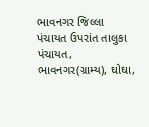ભાવનગર જિલ્લા પંચાયત ઉપરાંત તાલુકા પંચાયત, ભાવનગર(ગ્રામ્ય), ઘોઘા,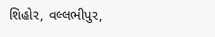શિહોર, વલ્લભીપુર,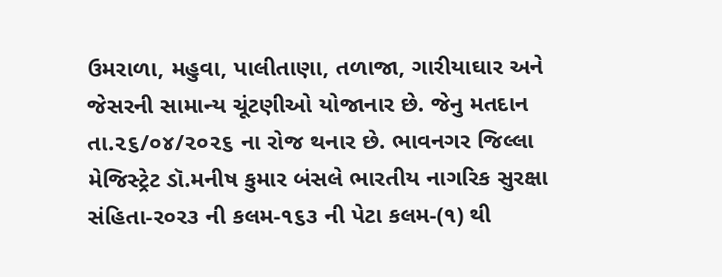ઉમરાળા, મહુવા, પાલીતાણા, તળાજા, ગારીયાઘાર અને જેસરની સામાન્ય ચૂંટણીઓ યોજાનાર છે. જેનુ મતદાન તા.૨૬/૦૪/૨૦૨૬ ના રોજ થનાર છે. ભાવનગર જિલ્લા મેજિસ્ટ્રેટ ડૉ.મનીષ કુમાર બંસલે ભારતીય નાગરિક સુરક્ષા સંહિતા-ર૦ર૩ ની કલમ-૧૬૩ ની પેટા કલમ-(૧) થી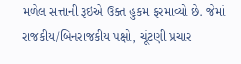મળેલ સત્તાની રૂઇએ ઉક્ત હુકમ ફરમાવ્યો છે. જેમાં રાજકીય/બિનરાજકીય પક્ષો, ચૂંટણી પ્રચાર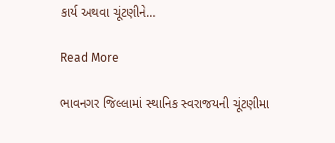કાર્ય અથવા ચૂંટણીને…

Read More

ભાવનગર જિલ્લામાં સ્થાનિક સ્વરાજયની ચૂંટણીમા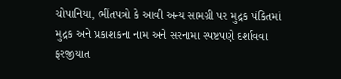ચોપાનિયા, ભીંતપત્રો કે આવી અન્ય સામગ્રી પર મુદ્રક પંકિતમાં મુદ્રક અને પ્રકાશકના નામ અને સરનામા સ્પષ્ટપણે દર્શાવવા ફરજીયાત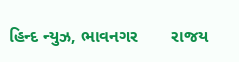હિન્દ ન્યુઝ, ભાવનગર       રાજય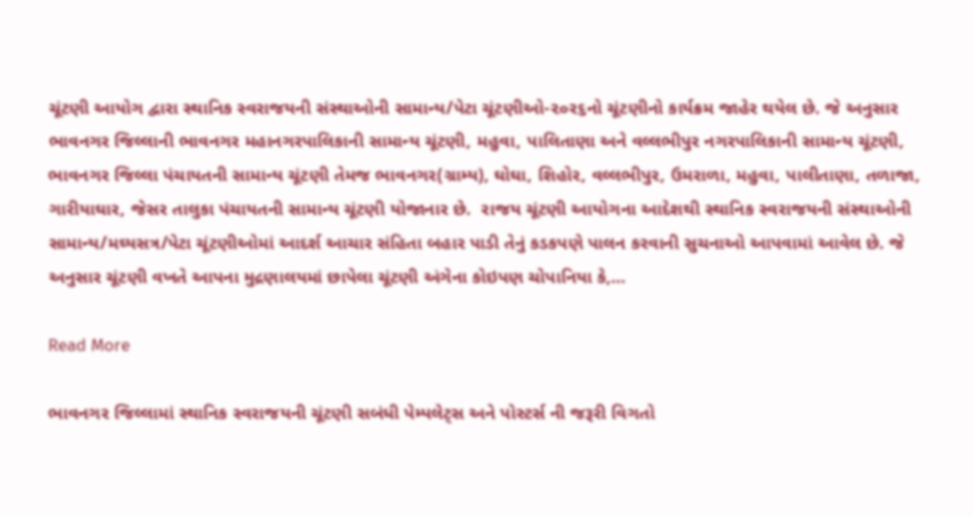ચૂંટણી આયોગ દ્વારા સ્થાનિક સ્વરાજયની સંસ્થાઓની સામાન્ય/પેટા ચૂંટણીઓ-૨૦ર૬નો ચૂંટણીનો કાર્યક્રમ જાહેર થયેલ છે. જે અનુસાર ભાવનગર જિલ્લાની ભાવનગર મહાનગરપાલિકાની સામાન્ય ચૂંટણી, મહુવા, પાલિતાણા અને વલ્લભીપુર નગરપાલિકાની સામાન્ય ચૂંટણી, ભાવનગર જિલ્લા પંચાયતની સામાન્ય ચૂંટણી તેમજ ભાવનગર(ગ્રામ્ય), ઘોઘા, શિહોર, વલ્લભીપુર, ઉમરાળા, મહુવા, પાલીતાણા, તળાજા, ગારીયાઘાર, જેસર તાલુકા પંચાયતની સામાન્ય ચૂંટણી યોજાનાર છે.  રાજય ચૂંટણી આયોગના આદેશથી સ્થાનિક સ્વરાજયની સંસ્થાઓની સામાન્ય/મઘ્યસત્ર/પેટા ચૂંટણીઓમાં આદર્શ આચાર સંહિતા બહાર પાડી તેનું કડકપણે પાલન કરવાની સુચનાઓ આપવામાં આવેલ છે. જે અનુસાર ચૂંટણી વખતે આપના મુદ્રણાલયમાં છાપેલા ચૂંટણી અંગેના કોઇપણ ચોપાનિયા કે,…

Read More

ભાવનગર જિલ્લામાં સ્થાનિક સ્વરાજયની ચૂંટણી સબંધી પેમ્પલેટ્સ અને પોસ્ટર્સ ની જરૂરી વિગતો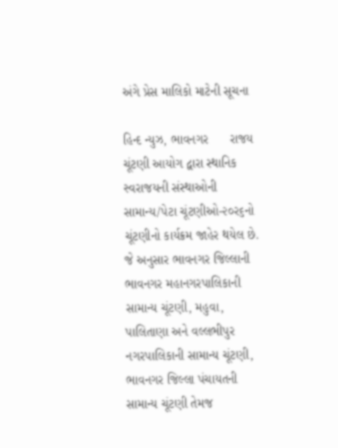અંગે પ્રેસ માલિકો માટેની સૂચના

હિન્દ ન્યુઝ, ભાવનગર      રાજય ચૂંટણી આયોગ દ્વારા સ્થાનિક સ્વરાજયની સંસ્થાઓની સામાન્ય/પેટા ચૂંટણીઓ-૨૦ર૬નો ચૂંટણીનો કાર્યક્રમ જાહેર થયેલ છે. જે અનુસાર ભાવનગર જિલ્લાની ભાવનગર મહાનગરપાલિકાની સામાન્ય ચૂંટણી, મહુવા, પાલિતાણા અને વલ્લભીપુર નગરપાલિકાની સામાન્ય ચૂંટણી, ભાવનગર જિલ્લા પંચાયતની સામાન્ય ચૂંટણી તેમજ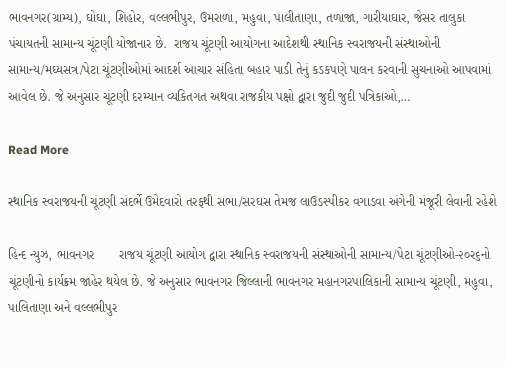ભાવનગર(ગ્રામ્ય), ઘોઘા, શિહોર, વલ્લભીપુર, ઉમરાળા, મહુવા, પાલીતાણા, તળાજા, ગારીયાઘાર, જેસર તાલુકા પંચાયતની સામાન્ય ચૂંટણી યોજાનાર છે.  રાજય ચૂંટણી આયોગના આદેશથી સ્થાનિક સ્વરાજયની સંસ્થાઓની સામાન્ય/મઘ્યસત્ર/પેટા ચૂંટણીઓમાં આદર્શ આચાર સંહિતા બહાર પાડી તેનું કડકપણે પાલન કરવાની સુચનાઓ આપવામાં આવેલ છે. જે અનુસાર ચૂંટણી દરમ્યાન વ્યકિતગત અથવા રાજકીય પક્ષો દ્વારા જુદી જુદી પત્રિકાઓ,…

Read More

સ્થાનિક સ્વરાજયની ચૂંટણી સંદર્ભે ઉમેદવારો તરફથી સભા/સરઘસ તેમજ લાઉડસ્પીકર વગાડવા અંગેની મંજૂરી લેવાની રહેશે

હિન્દ ન્યુઝ, ભાવનગર       રાજય ચૂંટણી આયોગ દ્વારા સ્થાનિક સ્વરાજયની સંસ્થાઓની સામાન્ય/પેટા ચૂંટણીઓ-૨૦ર૬નો ચૂંટણીનો કાર્યક્રમ જાહેર થયેલ છે. જે અનુસાર ભાવનગર જિલ્લાની ભાવનગર મહાનગરપાલિકાની સામાન્ય ચૂંટણી, મહુવા, પાલિતાણા અને વલ્લભીપુર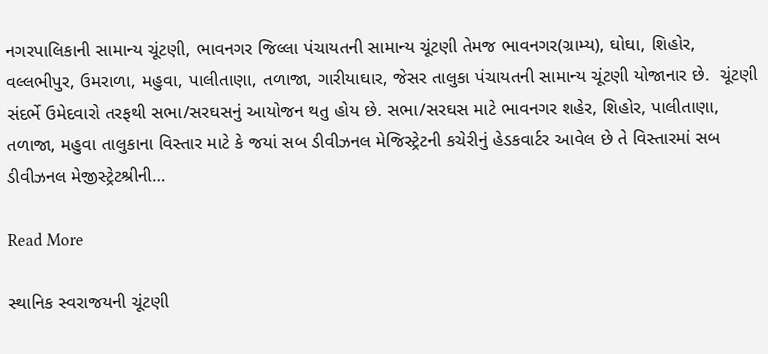નગરપાલિકાની સામાન્ય ચૂંટણી, ભાવનગર જિલ્લા પંચાયતની સામાન્ય ચૂંટણી તેમજ ભાવનગર(ગ્રામ્ય), ઘોઘા, શિહોર, વલ્લભીપુર, ઉમરાળા, મહુવા, પાલીતાણા, તળાજા, ગારીયાઘાર, જેસર તાલુકા પંચાયતની સામાન્ય ચૂંટણી યોજાનાર છે.  ચૂંટણી સંદર્ભે ઉમેદવારો તરફથી સભા/સરઘસનું આયોજન થતુ હોય છે. સભા/સરઘસ માટે ભાવનગર શહેર, શિહોર, પાલીતાણા, તળાજા, મહુવા તાલુકાના વિસ્તાર માટે કે જયાં સબ ડીવીઝનલ મેજિસ્ટ્રેટની કચેરીનું હેડકવાર્ટર આવેલ છે તે વિસ્તારમાં સબ ડીવીઝનલ મેજીસ્ટ્રેટશ્રીની…

Read More

સ્થાનિક સ્વરાજયની ચૂંટણી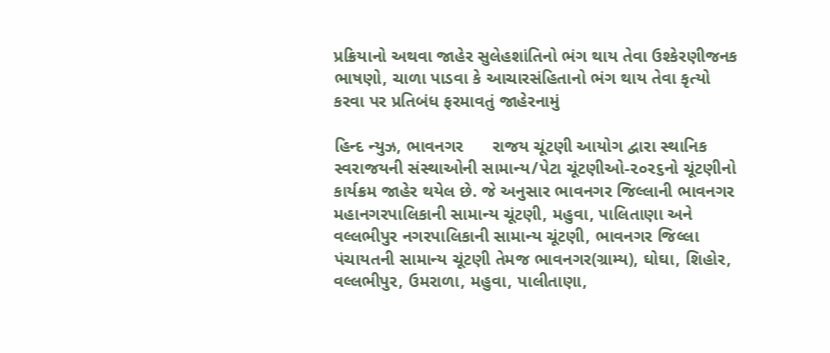પ્રક્રિયાનો અથવા જાહેર સુલેહશાંતિનો ભંગ થાય તેવા ઉશ્કેરણીજનક ભાષણો, ચાળા પાડવા કે આચારસંહિતાનો ભંગ થાય તેવા કૃત્યો કરવા પર પ્રતિબંધ ફરમાવતું જાહેરનામું

હિન્દ ન્યુઝ, ભાવનગર      રાજય ચૂંટણી આયોગ દ્વારા સ્થાનિક સ્વરાજયની સંસ્થાઓની સામાન્ય/પેટા ચૂંટણીઓ-૨૦ર૬નો ચૂંટણીનો કાર્યક્રમ જાહેર થયેલ છે. જે અનુસાર ભાવનગર જિલ્લાની ભાવનગર મહાનગરપાલિકાની સામાન્ય ચૂંટણી, મહુવા, પાલિતાણા અને વલ્લભીપુર નગરપાલિકાની સામાન્ય ચૂંટણી, ભાવનગર જિલ્લા પંચાયતની સામાન્ય ચૂંટણી તેમજ ભાવનગર(ગ્રામ્ય), ઘોઘા, શિહોર, વલ્લભીપુર, ઉમરાળા, મહુવા, પાલીતાણા,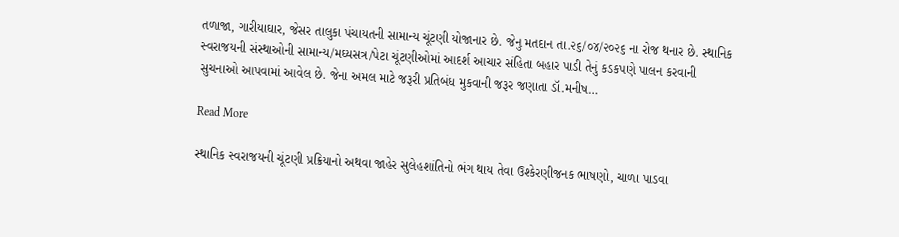તળાજા, ગારીયાઘાર, જેસર તાલુકા પંચાયતની સામાન્ય ચૂંટણી યોજાનાર છે. જેનુ મતદાન તા.૨૬/૦૪/૨૦૨૬ ના રોજ થનાર છે. સ્થાનિક સ્વરાજયની સંસ્થાઓની સામાન્ય/મઘ્યસત્ર/પેટા ચૂંટણીઓમાં આદર્શ આચાર સંહિતા બહાર પાડી તેનું કડકપણે પાલન કરવાની સુચનાઓ આપવામાં આવેલ છે. જેના અમલ માટે જરૂરી પ્રતિબંધ મુકવાની જરૂર જણાતા ડૉ.મનીષ…

Read More

સ્થાનિક સ્વરાજયની ચૂંટણી પ્રક્રિયાનો અથવા જાહેર સુલેહશાંતિનો ભંગ થાય તેવા ઉશ્કેરણીજનક ભાષણો, ચાળા પાડવા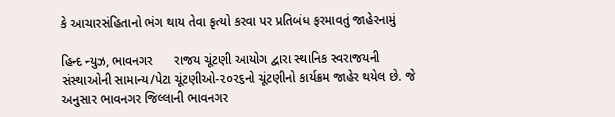કે આચારસંહિતાનો ભંગ થાય તેવા કૃત્યો કરવા પર પ્રતિબંધ ફરમાવતું જાહેરનામું

હિન્દ ન્યુઝ, ભાવનગર      રાજય ચૂંટણી આયોગ દ્વારા સ્થાનિક સ્વરાજયની સંસ્થાઓની સામાન્ય/પેટા ચૂંટણીઓ-૨૦ર૬નો ચૂંટણીનો કાર્યક્રમ જાહેર થયેલ છે. જે અનુસાર ભાવનગર જિલ્લાની ભાવનગર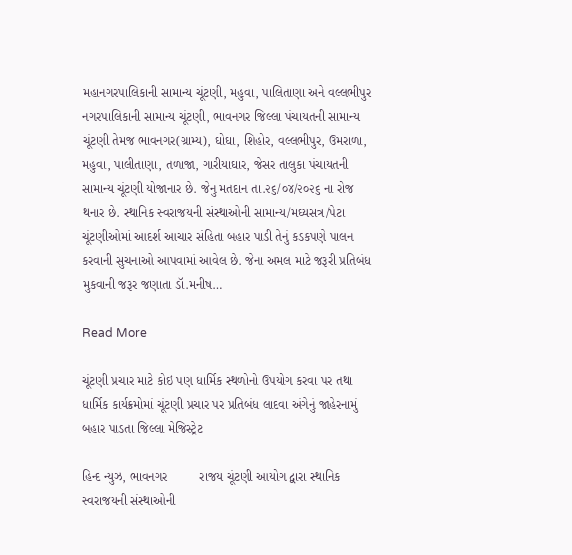મહાનગરપાલિકાની સામાન્ય ચૂંટણી, મહુવા, પાલિતાણા અને વલ્લભીપુર નગરપાલિકાની સામાન્ય ચૂંટણી, ભાવનગર જિલ્લા પંચાયતની સામાન્ય ચૂંટણી તેમજ ભાવનગર(ગ્રામ્ય), ઘોઘા, શિહોર, વલ્લભીપુર, ઉમરાળા, મહુવા, પાલીતાણા, તળાજા, ગારીયાઘાર, જેસર તાલુકા પંચાયતની સામાન્ય ચૂંટણી યોજાનાર છે. જેનુ મતદાન તા.૨૬/૦૪/૨૦૨૬ ના રોજ થનાર છે. સ્થાનિક સ્વરાજયની સંસ્થાઓની સામાન્ય/મઘ્યસત્ર/પેટા ચૂંટણીઓમાં આદર્શ આચાર સંહિતા બહાર પાડી તેનું કડકપણે પાલન કરવાની સુચનાઓ આપવામાં આવેલ છે. જેના અમલ માટે જરૂરી પ્રતિબંધ મુકવાની જરૂર જણાતા ડૉ.મનીષ…

Read More

ચૂંટણી પ્રચાર માટે કોઇ પણ ધાર્મિક સ્થળોનો ઉપયોગ કરવા પર તથા ધાર્મિક કાર્યક્રમોમાં ચૂંટણી પ્રચાર પર પ્રતિબંધ લાદવા અંગેનું જાહેરનામું બહાર પાડતા જિલ્લા મેજિસ્ટ્રેટ

હિન્દ ન્યુઝ, ભાવનગર         રાજય ચૂંટણી આયોગ દ્વારા સ્થાનિક સ્વરાજયની સંસ્થાઓની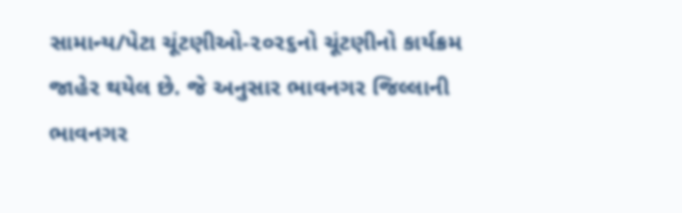સામાન્ય/પેટા ચૂંટણીઓ-૨૦ર૬નો ચૂંટણીનો કાર્યક્રમ જાહેર થયેલ છે. જે અનુસાર ભાવનગર જિલ્લાની ભાવનગર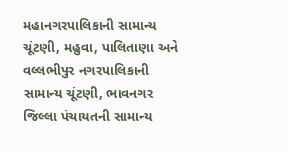મહાનગરપાલિકાની સામાન્ય ચૂંટણી, મહુવા, પાલિતાણા અને વલ્લભીપુર નગરપાલિકાની સામાન્ય ચૂંટણી, ભાવનગર જિલ્લા પંચાયતની સામાન્ય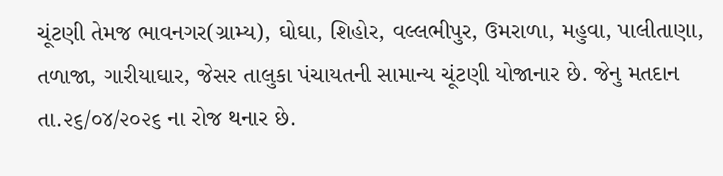ચૂંટણી તેમજ ભાવનગર(ગ્રામ્ય), ઘોઘા, શિહોર, વલ્લભીપુર, ઉમરાળા, મહુવા, પાલીતાણા, તળાજા, ગારીયાઘાર, જેસર તાલુકા પંચાયતની સામાન્ય ચૂંટણી યોજાનાર છે. જેનુ મતદાન તા.૨૬/૦૪/૨૦૨૬ ના રોજ થનાર છે.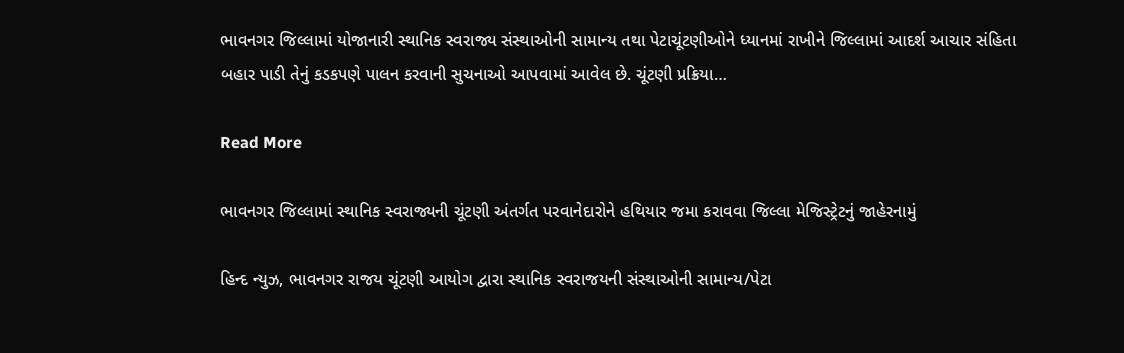ભાવનગર જિલ્લામાં યોજાનારી સ્થાનિક સ્વરાજ્ય સંસ્થાઓની સામાન્ય તથા પેટાચૂંટણીઓને ધ્યાનમાં રાખીને જિલ્લામાં આદર્શ આચાર સંહિતા બહાર પાડી તેનું કડકપણે પાલન કરવાની સુચનાઓ આપવામાં આવેલ છે. ચૂંટણી પ્રક્રિયા…

Read More

ભાવનગર જિલ્લામાં સ્થાનિક સ્વરાજ્યની ચૂંટણી અંતર્ગત પરવાનેદારોને હથિયાર જમા કરાવવા જિલ્લા મેજિસ્ટ્રેટનું જાહેરનામું

હિન્દ ન્યુઝ, ભાવનગર રાજય ચૂંટણી આયોગ દ્વારા સ્થાનિક સ્વરાજયની સંસ્થાઓની સામાન્ય/પેટા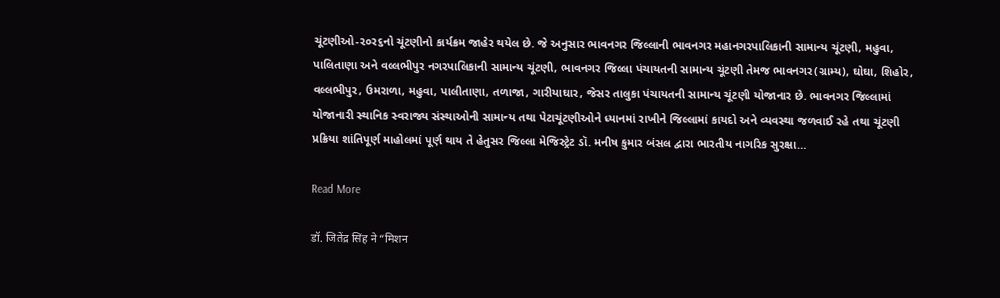ચૂંટણીઓ-૨૦ર૬નો ચૂંટણીનો કાર્યક્રમ જાહેર થયેલ છે. જે અનુસાર ભાવનગર જિલ્લાની ભાવનગર મહાનગરપાલિકાની સામાન્ય ચૂંટણી, મહુવા, પાલિતાણા અને વલ્લભીપુર નગરપાલિકાની સામાન્ય ચૂંટણી, ભાવનગર જિલ્લા પંચાયતની સામાન્ય ચૂંટણી તેમજ ભાવનગર(ગ્રામ્ય), ઘોઘા, શિહોર, વલ્લભીપુર, ઉમરાળા, મહુવા, પાલીતાણા, તળાજા, ગારીયાઘાર, જેસર તાલુકા પંચાયતની સામાન્ય ચૂંટણી યોજાનાર છે. ભાવનગર જિલ્લામાં યોજાનારી સ્થાનિક સ્વરાજ્ય સંસ્થાઓની સામાન્ય તથા પેટાચૂંટણીઓને ધ્યાનમાં રાખીને જિલ્લામાં કાયદો અને વ્યવસ્થા જળવાઈ રહે તથા ચૂંટણી પ્રક્રિયા શાંતિપૂર્ણ માહોલમાં પૂર્ણ થાય તે હેતુસર જિલ્લા મેજિસ્ટ્રેટ ડૉ. મનીષ કુમાર બંસલ દ્વારા ભારતીય નાગરિક સુરક્ષા…

Read More

डॉ. जितेंद्र सिंह ने “मिशन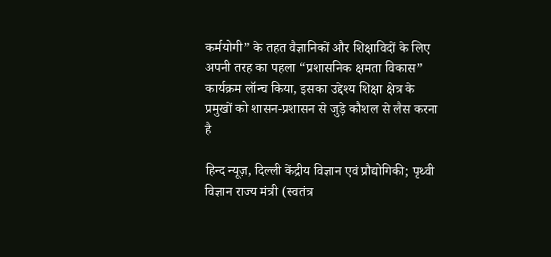कर्मयोगी” के तहत वैज्ञानिकों और शिक्षाविदों के लिए अपनी तरह का पहला “प्रशासनिक क्षमता विकास” कार्यक्रम लॉन्च किया, इसका उद्देश्य शिक्षा क्षेत्र के प्रमुखों को शासन-प्रशासन से जुड़े कौशल से लैस करना है

हिन्द न्यूज़, दिल्ली केंद्रीय विज्ञान एवं प्रौद्योगिकी; पृथ्वी विज्ञान राज्य मंत्री (स्वतंत्र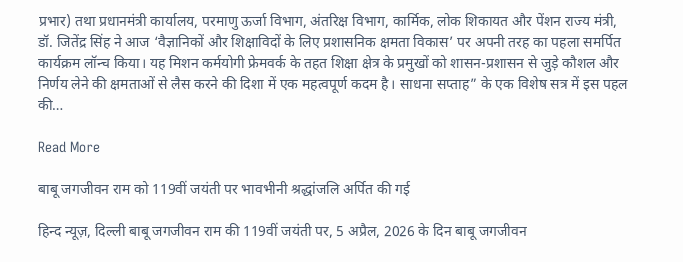प्रभार) तथा प्रधानमंत्री कार्यालय, परमाणु ऊर्जा विभाग, अंतरिक्ष विभाग, कार्मिक, लोक शिकायत और पेंशन राज्य मंत्री, डॉ. जितेंद्र सिंह ने आज ‘वैज्ञानिकों और शिक्षाविदों के लिए प्रशासनिक क्षमता विकास’ पर अपनी तरह का पहला समर्पित कार्यक्रम लॉन्च किया। यह मिशन कर्मयोगी फ्रेमवर्क के तहत शिक्षा क्षेत्र के प्रमुखों को शासन-प्रशासन से जुड़े कौशल और निर्णय लेने की क्षमताओं से लैस करने की दिशा में एक महत्वपूर्ण कदम है। साधना सप्ताह” के एक विशेष सत्र में इस पहल की…

Read More

बाबू जगजीवन राम को 119वीं जयंती पर भावभीनी श्रद्धांजलि अर्पित की गई

हिन्द न्यूज़, दिल्ली बाबू जगजीवन राम की 119वीं जयंती पर, 5 अप्रैल, 2026 के दिन बाबू जगजीवन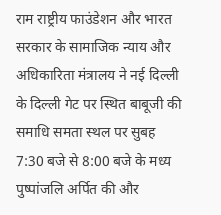राम राष्ट्रीय फाउंडेशन और भारत सरकार के सामाजिक न्याय और अधिकारिता मंत्रालय ने नई दिल्ली के दिल्ली गेट पर स्थित बाबूजी की समाधि समता स्थल पर सुबह 7:30 बजे से 8:00 बजे के मध्य पुष्पांजलि अर्पित की और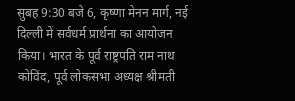सुबह 9:30 बजे 6, कृष्णा मेनन मार्ग, नई दिल्ली में सर्वधर्म प्रार्थना का आयोजन किया। भारत के पूर्व राष्ट्रपति राम नाथ कोविंद, पूर्व लोकसभा अध्यक्ष श्रीमती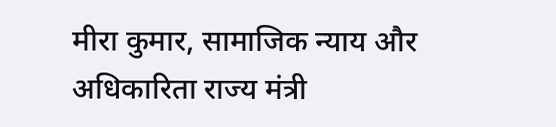मीरा कुमार, सामाजिक न्याय और अधिकारिता राज्य मंत्री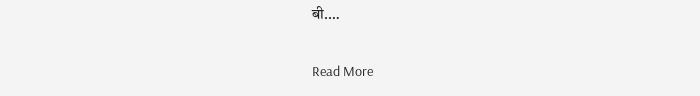बी.…

Read More